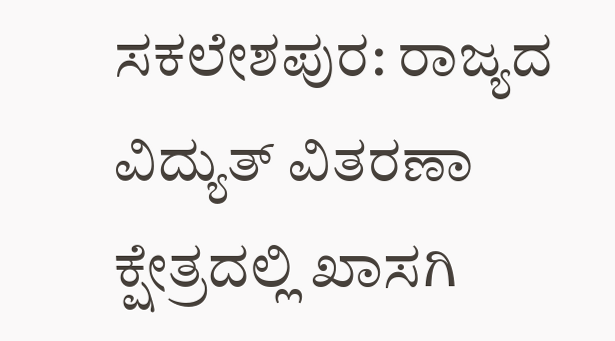ಸಕಲೇಶಪುರ: ರಾಜ್ಯದ ವಿದ್ಯುತ್ ವಿತರಣಾ ಕ್ಷೇತ್ರದಲ್ಲಿ ಖಾಸಗಿ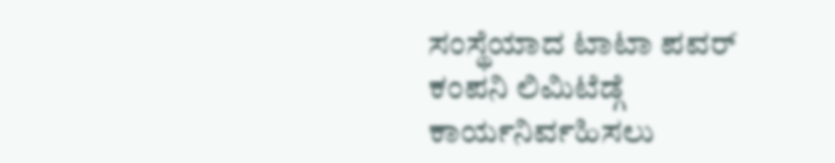ಸಂಸ್ಥೆಯಾದ ಟಾಟಾ ಪವರ್ ಕಂಪನಿ ಲಿಮಿಟೆಡ್ಗೆ ಕಾರ್ಯನಿರ್ವಹಿಸಲು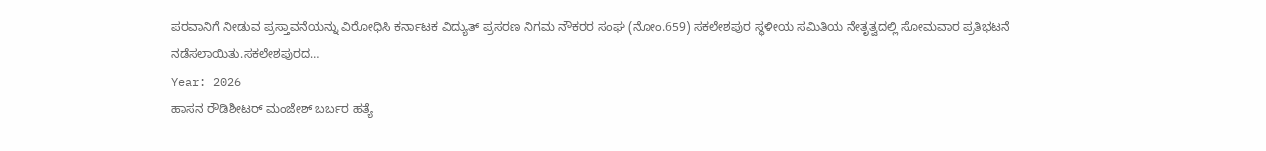ಪರವಾನಿಗೆ ನೀಡುವ ಪ್ರಸ್ತಾವನೆಯನ್ನು ವಿರೋಧಿಸಿ ಕರ್ನಾಟಕ ವಿದ್ಯುತ್ ಪ್ರಸರಣ ನಿಗಮ ನೌಕರರ ಸಂಘ (ನೋಂ.659) ಸಕಲೇಶಪುರ ಸ್ಥಳೀಯ ಸಮಿತಿಯ ನೇತೃತ್ವದಲ್ಲಿ ಸೋಮವಾರ ಪ್ರತಿಭಟನೆ ನಡೆಸಲಾಯಿತು.ಸಕಲೇಶಪುರದ…
Year: 2026
ಹಾಸನ ರೌಡಿಶೀಟರ್ ಮಂಜೇಶ್ ಬರ್ಬರ ಹತ್ಯೆ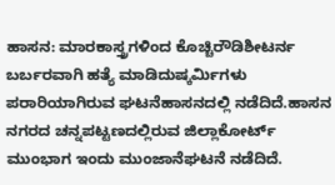ಹಾಸನ: ಮಾರಕಾಸ್ತ್ರಗಳಿಂದ ಕೊಚ್ಚಿರೌಡಿಶೀಟರ್ನ ಬರ್ಬರವಾಗಿ ಹತ್ಯೆ ಮಾಡಿದುಷ್ಕರ್ಮಿಗಳು ಪರಾರಿಯಾಗಿರುವ ಘಟನೆಹಾಸನದಲ್ಲಿ ನಡೆದಿದೆ.ಹಾಸನ ನಗರದ ಚನ್ನಪಟ್ಟಣದಲ್ಲಿರುವ ಜಿಲ್ಲಾಕೋರ್ಟ್ ಮುಂಭಾಗ ಇಂದು ಮುಂಜಾನೆಘಟನೆ ನಡೆದಿದೆ.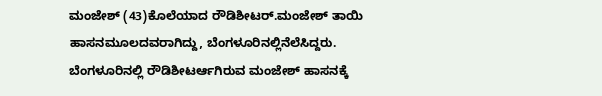ಮಂಜೇಶ್ (43)ಕೊಲೆಯಾದ ರೌಡಿಶೀಟರ್.ಮಂಜೇಶ್ ತಾಯಿ ಹಾಸನಮೂಲದವರಾಗಿದ್ದು, ಬೆಂಗಳೂರಿನಲ್ಲಿನೆಲೆಸಿದ್ದರು. ಬೆಂಗಳೂರಿನಲ್ಲಿ ರೌಡಿಶೀಟರ್ಆಗಿರುವ ಮಂಜೇಶ್ ಹಾಸನಕ್ಕೆ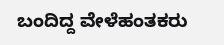ಬಂದಿದ್ದ ವೇಳೆಹಂತಕರು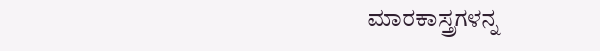ಮಾರಕಾಸ್ತ್ರಗಳನ್ನ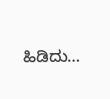ಹಿಡಿದು…